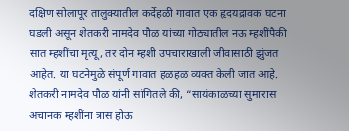दक्षिण सोलापूर तालुक्यातील कर्देहळी गावात एक हृदयद्रावक घटना घडली असून शेतकरी नामदेव पौळ यांच्या गोठ्यातील नऊ म्हशींपैकी सात म्हशींचा मृत्यू, तर दोन म्हशी उपचाराखाली जीवासाठी झुंजत आहेत. या घटनेमुळे संपूर्ण गावात हळहळ व्यक्त केली जात आहे.
शेतकरी नामदेव पौळ यांनी सांगितले की, “सायंकाळच्या सुमारास अचानक म्हशींना त्रास होऊ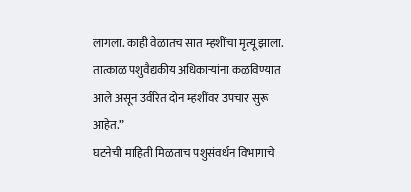लागला. काही वेळातच सात म्हशींचा मृत्यू झाला. तात्काळ पशुवैद्यकीय अधिकाऱ्यांना कळविण्यात आले असून उर्वरित दोन म्हशींवर उपचार सुरू आहेत.”
घटनेची माहिती मिळताच पशुसंवर्धन विभागाचे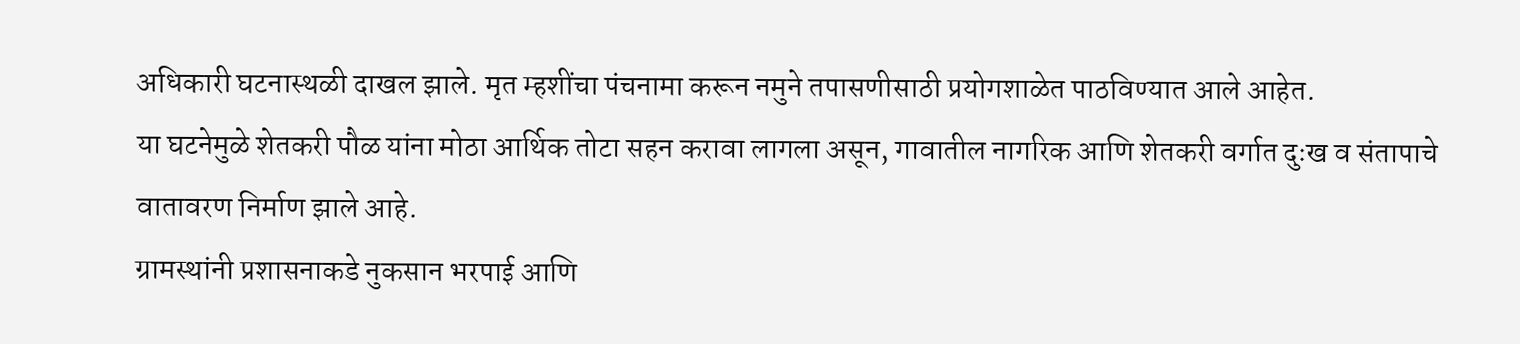अधिकारी घटनास्थळी दाखल झाले. मृत म्हशींचा पंचनामा करून नमुने तपासणीसाठी प्रयोगशाळेत पाठविण्यात आले आहेत.
या घटनेमुळे शेतकरी पौळ यांना मोठा आर्थिक तोटा सहन करावा लागला असून, गावातील नागरिक आणि शेतकरी वर्गात दुःख व संतापाचे वातावरण निर्माण झाले आहे.
ग्रामस्थांनी प्रशासनाकडे नुकसान भरपाई आणि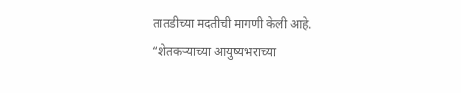तातडीच्या मदतीची मागणी केली आहे. “शेतकऱ्याच्या आयुष्यभराच्या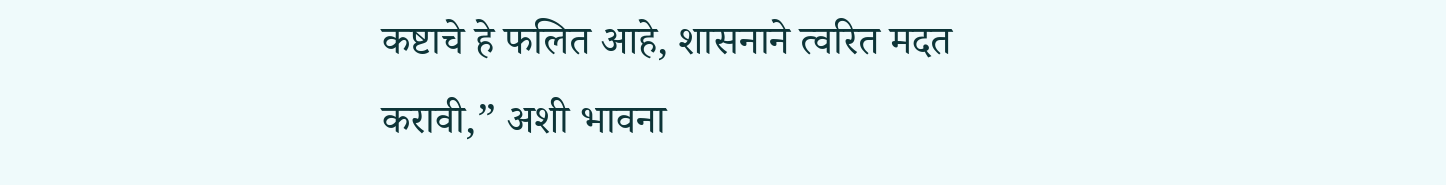कष्टाचे हे फलित आहे, शासनाने त्वरित मदत करावी,” अशी भावना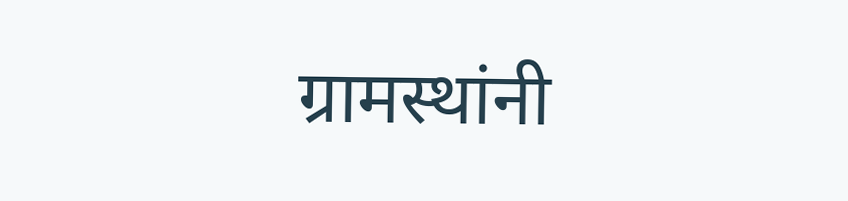ग्रामस्थांनी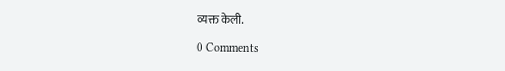व्यक्त केली.

0 Comments